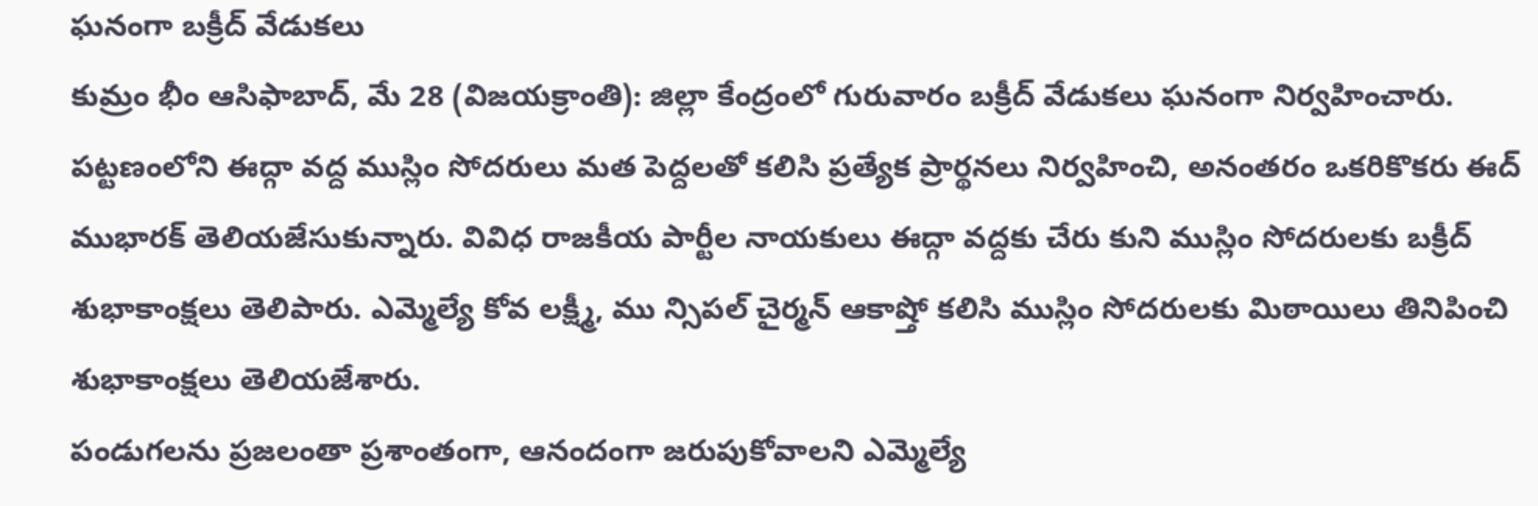ఘనంగా బక్రీద్ వేడుకలు
కుమ్రం భీం ఆసిఫాబాద్, మే 28 (విజయక్రాంతి): జిల్లా కేంద్రంలో గురువారం బక్రీద్ వేడుకలు ఘనంగా నిర్వహించారు. పట్టణంలోని ఈద్గా వద్ద ముస్లిం సోదరులు మత పెద్దలతో కలిసి ప్రత్యేక ప్రార్థనలు నిర్వహించి, అనంతరం ఒకరికొకరు ఈద్ ముభారక్ తెలియజేసుకున్నారు. వివిధ రాజకీయ పార్టీల నాయకులు ఈద్గా వద్దకు చేరు కుని ముస్లిం సోదరులకు బక్రీద్ శుభాకాంక్షలు తెలిపారు. ఎమ్మెల్యే కోవ లక్ష్మీ, ము న్సిపల్ చైర్మన్ ఆకాష్తో కలిసి ముస్లిం సోదరులకు మిఠాయిలు తినిపించి శుభాకాంక్షలు తెలియజేశారు.
పండుగలను ప్రజలంతా ప్రశాంతంగా, ఆనందంగా జరుపుకోవాలని ఎమ్మెల్యే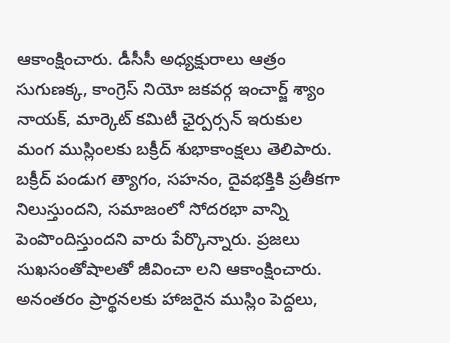ఆకాంక్షించారు. డీసీసీ అధ్యక్షురాలు ఆత్రం సుగుణక్క, కాంగ్రెస్ నియో జకవర్గ ఇంచార్జ్ శ్యాం నాయక్, మార్కెట్ కమిటీ ఛైర్పర్సన్ ఇరుకుల మంగ ముస్లింలకు బక్రీద్ శుభాకాంక్షలు తెలిపారు. బక్రీద్ పండుగ త్యాగం, సహనం, దైవభక్తికి ప్రతీకగా నిలుస్తుందని, సమాజంలో సోదరభా వాన్ని పెంపొందిస్తుందని వారు పేర్కొన్నారు. ప్రజలు సుఖసంతోషాలతో జీవించా లని ఆకాంక్షించారు. అనంతరం ప్రార్థనలకు హాజరైన ముస్లిం పెద్దలు,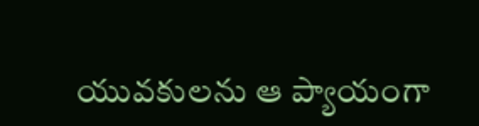యువకులను ఆ ప్యాయంగా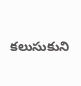కలుసుకుని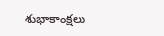శుభాకాంక్షలు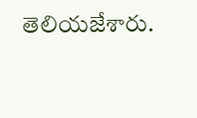తెలియజేశారు.